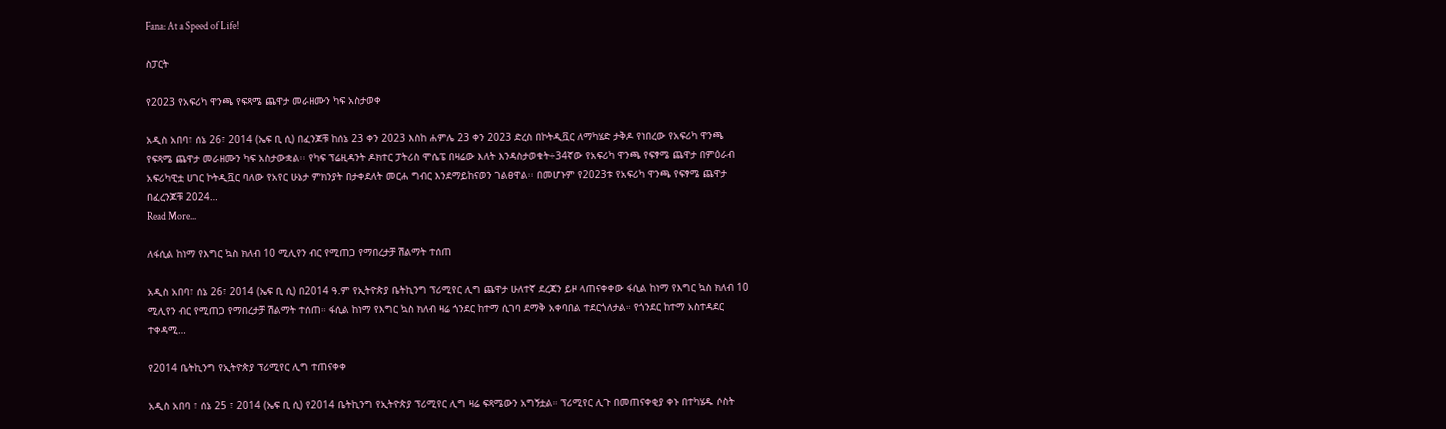Fana: At a Speed of Life!

ስፓርት

የ2023 የአፍሪካ ዋንጫ የፍጻሜ ጨዋታ መራዘሙን ካፍ አስታወቀ

አዲስ አበባ፣ ሰኔ 26፣ 2014 (ኤፍ ቢ ሲ) በፈንጆቹ ከሰኔ 23 ቀን 2023 እስከ ሐምሌ 23 ቀን 2023 ድረስ በኮትዲቯር ለማካሄድ ታቅዶ የነበረው የአፍሪካ ዋንጫ የፍጻሜ ጨዋታ መራዘሙን ካፍ አስታውቋል፡፡ የካፍ ፕሬዚዳንት ዶክተር ፓትሪስ ሞሴፔ በዛሬው እለት እንዳስታወቁት÷34ኛው የአፍሪካ ዋንጫ የፍፃሜ ጨዋታ በምዕራብ አፍሪካዊቷ ሀገር ኮትዲቯር ባለው የአየር ሁኔታ ምክንያት በታቀደለት መርሐ ግብር እንደማይከናወን ገልፀዋል፡፡ በመሆኑም የ2023ቱ የአፍሪካ ዋንጫ የፍፃሜ ጨዋታ በፈረንጆቹ 2024…
Read More...

ለፋሲል ከነማ የእግር ኳስ ክለብ 10 ሚሊየን ብር የሚጠጋ የማበረታቻ ሽልማት ተሰጠ

አዲስ አበባ፣ ሰኔ 26፣ 2014 (ኤፍ ቢ ሲ) በ2014 ዓ.ም የኢትዮጵያ ቤትኪንግ ፕሪሚየር ሊግ ጨዋታ ሁለተኛ ደረጃን ይዞ ላጠናቀቀው ፋሲል ከነማ የእግር ኳስ ክለብ 10 ሚሊየን ብር የሚጠጋ የማበረታቻ ሽልማት ተሰጠ። ፋሲል ከነማ የእግር ኳስ ክለብ ዛሬ ጎንደር ከተማ ሲገባ ደማቅ አቀባበል ተደርጎለታል። የጎንደር ከተማ አስተዳደር ተቀዳሚ…

የ2014 ቤትኪንግ የኢትዮጵያ ፕሪሚየር ሊግ ተጠናቀቀ

አዲስ አበባ ፣ ሰኔ 25 ፣ 2014 (ኤፍ ቢ ሲ) የ2014 ቤትኪንግ የኢትዮጵያ ፕሪሚየር ሊግ ዛሬ ፍጻሜውን አግኝቷል። ፕሪሚየር ሊጉ በመጠናቀቂያ ቀኑ በተካሄዱ ሶስት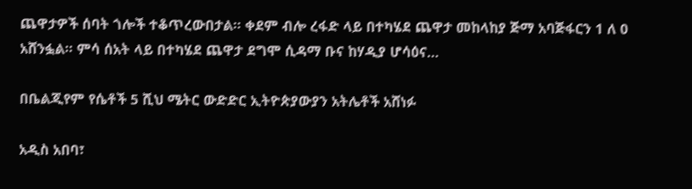ጨዋታዎች ሰባት ጎሎች ተቆጥረውበታል። ቀደም ብሎ ረፋድ ላይ በተካሄደ ጨዋታ መከላከያ ጅማ አባጅፋርን 1 ለ 0 አሸንፏል። ምሳ ሰአት ላይ በተካሄደ ጨዋታ ደግሞ ሲዳማ ቡና ከሃዲያ ሆሳዕና…

በቤልጂየም የሴቶች 5 ሺህ ሜትር ውድድር ኢትዮጵያውያን አትሌቶች አሸነፉ

አዲስ አበባ፣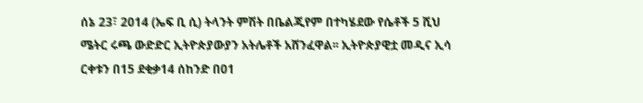ሰኔ 23፣ 2014 (ኤፍ ቢ ሲ) ትላንት ምሽት በቤልጂየም በተካሄደው የሴቶች 5 ሺህ ሜትር ሩጫ ውድድር ኢትዮጵያውያን አትሌቶች አሸንፈዋል፡፡ ኢትዮጵያዊቷ መዲና ኢሳ ርቀቱን በ15 ደቂቃ14 ሰከንድ በ01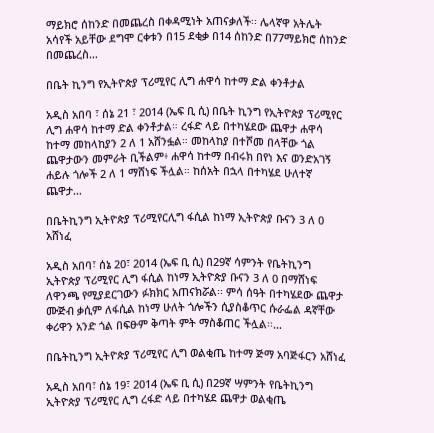ማይክሮ ሰከንድ በመጨረስ በቀዳሚነት አጠናቃለች፡፡ ሌላኛዋ አትሌት አሳየች አይቸው ደግሞ ርቀቱን በ15 ደቂቃ በ14 ሰከንድ በ77ማይክሮ ሰከንድ በመጨረስ…

በቤት ኪንግ የኢትዮጵያ ፕሪሚየር ሊግ ሐዋሳ ከተማ ድል ቀንቶታል

አዲስ አበባ ፣ ሰኔ 21 ፣ 2014 (ኤፍ ቢ ሲ) በቤት ኪንግ የኢትዮጵያ ፕሪሚየር ሊግ ሐዋሳ ከተማ ድል ቀንቶታል። ረፋድ ላይ በተካሄደው ጨዋታ ሐዋሳ ከተማ መከላከያን 2 ለ 1 አሸንፏል። መከላከያ በተሾመ በላቸው ጎል ጨዋታውን መምራት ቢችልም፥ ሐዋሳ ከተማ በብሩክ በየነ እና ወንድአገኝ ሐይሉ ጎሎች 2 ለ 1 ማሸነፍ ችሏል። ከሰአት በኋላ በተካሄደ ሁለተኛ ጨዋታ…

በቤትኪንግ ኢትዮጵያ ፕሪሚየርሊግ ፋሲል ከነማ ኢትዮጵያ ቡናን 3 ለ 0 አሸነፈ

አዲስ አበባ፣ ሰኔ 20፣ 2014 (ኤፍ ቢ ሲ) በ29ኛ ሳምንት የቤትኪንግ ኢትዮጵያ ፕሪሚየር ሊግ ፋሲል ከነማ ኢትዮጵያ ቡናን 3 ለ 0 በማሸነፍ ለዋንጫ የሚያደርገውን ፉክክር አጠናክሯል፡፡ ምሳ ሰዓት በተካሄደው ጨዋታ ሙጅብ ቃሲም ለፋሲል ከነማ ሁለት ጎሎችን ሲያስቆጥር ሱራፌል ዳኛቸው ቀሪዋን አንድ ጎል በፍፁም ቅጣት ምት ማስቆጠር ችሏል፡፡…

በቤትኪንግ ኢትዮጵያ ፕሪሚየር ሊግ ወልቂጤ ከተማ ጅማ አባጅፋርን አሸነፈ

አዲስ አበባ፣ ሰኔ 19፣ 2014 (ኤፍ ቢ ሲ) በ29ኛ ሣምንት የቤትኪንግ ኢትዮጵያ ፕሪሚየር ሊግ ረፋድ ላይ በተካሄደ ጨዋታ ወልቂጤ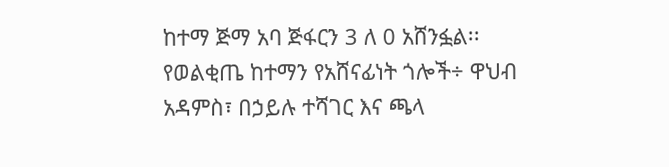ከተማ ጅማ አባ ጅፋርን 3 ለ 0 አሸንፏል፡፡ የወልቂጤ ከተማን የአሸናፊነት ጎሎች÷ ዋህብ አዳምስ፣ በኃይሉ ተሻገር እና ጫላ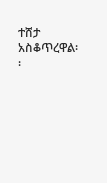ተሸታ አስቆጥረዋል፡፡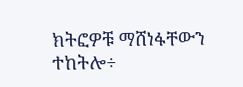ክትፎዎቹ ማሸነፋቸውን ተከትሎ÷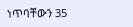ነጥባቸውን 35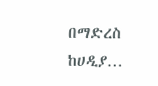በማድረስ ከሀዲያ…